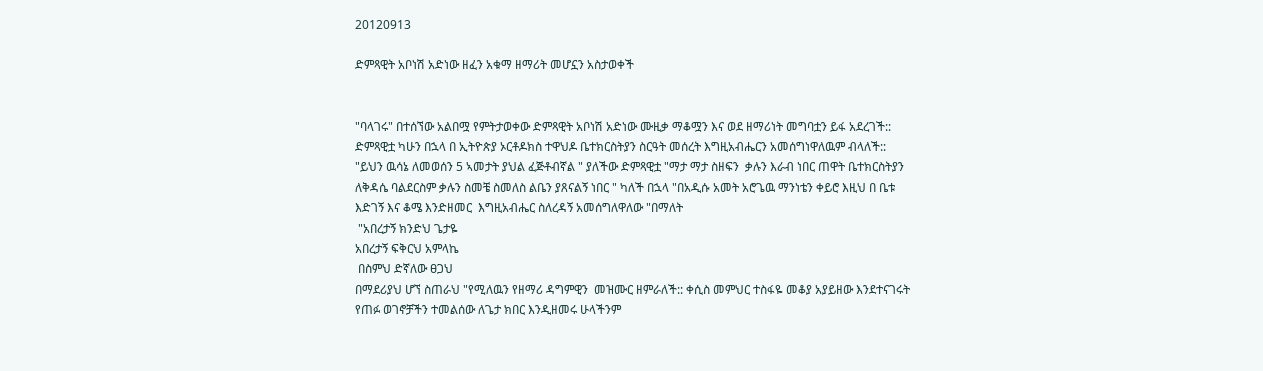20120913

ድምጻዊት አቦነሽ አድነው ዘፈን አቁማ ዘማሪት መሆኗን አስታወቀች


"ባላገሩ" በተሰኘው አልበሟ የምትታወቀው ድምጻዊት አቦነሽ አድነው ሙዚቃ ማቆሟን እና ወደ ዘማሪነት መግባቷን ይፋ አደረገች::
ድምጻዊቷ ካሁን በኋላ በ ኢትዮጵያ ኦርቶዶክስ ተዋህዶ ቤተክርስትያን ስርዓት መሰረት እግዚአብሔርን አመሰግነዋለዉም ብላለች::
"ይህን ዉሳኔ ለመወሰን 5 ኣመታት ያህል ፈጅቶብኛል " ያለችው ድምጻዊቷ "ማታ ማታ ስዘፍን  ቃሉን እራብ ነበር ጠዋት ቤተክርስትያን ለቅዳሴ ባልደርስም ቃሉን ስመቼ ስመለስ ልቤን ያጸናልኝ ነበር " ካለች በኋላ "በአዲሱ አመት አሮጌዉ ማንነቴን ቀይሮ እዚህ በ ቤቱ እድገኝ እና ቆሜ እንድዘመር  እግዚአብሔር ስለረዳኝ አመሰግለዋለው "በማለት
 "አበረታኝ ክንድህ ጌታዬ
አበረታኝ ፍቅርህ አምላኬ
 በስምህ ድኛለው ፀጋህ
በማደሪያህ ሆኘ ስጠራህ "የሚለዉን የዘማሪ ዳግምዊን  መዝሙር ዘምራለች:: ቀሲስ መምህር ተስፋዬ መቆያ አያይዘው እንደተናገሩት የጠፉ ወገኖቻችን ተመልሰው ለጌታ ክበር እንዲዘመሩ ሁላችንም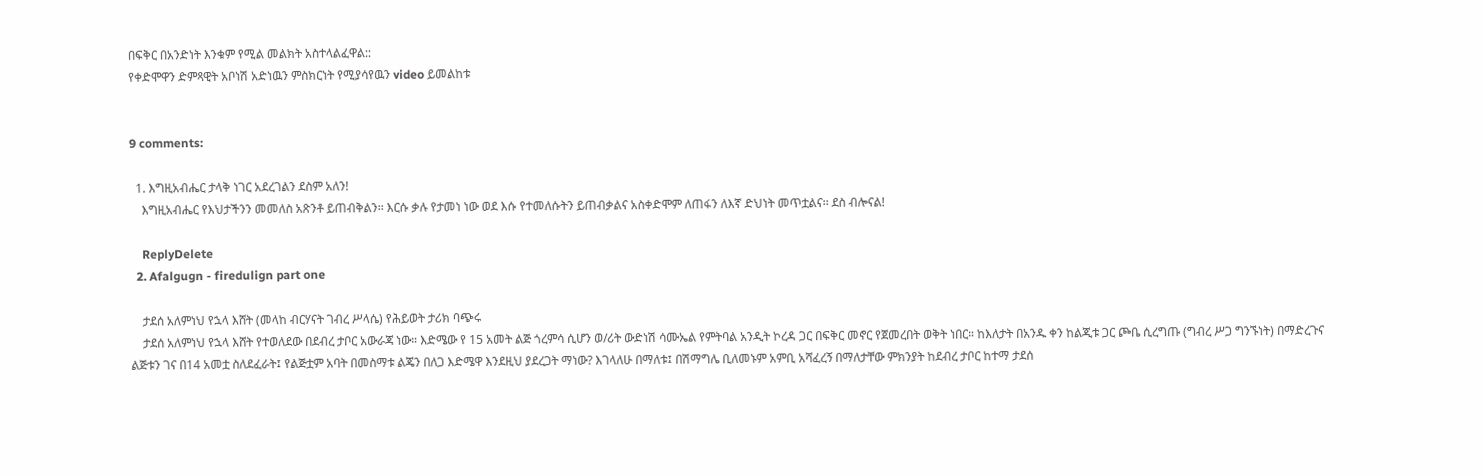በፍቅር በአንድነት እንቁም የሚል መልክት አስተላልፈዋል::
የቀድሞዋን ድምጻዊት አቦነሽ አድነዉን ምስክርነት የሚያሳየዉን video ይመልከቱ


9 comments:

  1. እግዚአብሔር ታላቅ ነገር አደረገልን ደስም አለን!
    እግዚአብሔር የእህታችንን መመለስ አጽንቶ ይጠብቅልን፡፡ እርሱ ቃሉ የታመነ ነው ወደ እሱ የተመለሱትን ይጠብቃልና አስቀድሞም ለጠፋን ለእኛ ድህነት መጥቷልና፡፡ ደስ ብሎናል!

    ReplyDelete
  2. Afalgugn - firedulign part one

    ታደሰ አለምነህ የኋላ እሸት (መላከ ብርሃናት ገብረ ሥላሴ) የሕይወት ታሪክ ባጭሩ
    ታደሰ አለምነህ የኋላ እሸት የተወለደው በደብረ ታቦር አውራጃ ነው። እድሜው የ 15 አመት ልጅ ጎረምሳ ሲሆን ወ/ሪት ውድነሽ ሳሙኤል የምትባል አንዲት ኮረዳ ጋር በፍቅር መኖር የጀመረበት ወቅት ነበር። ከእለታት በአንዱ ቀን ከልጂቱ ጋር ጮቤ ሲረግጡ (ግብረ ሥጋ ግንኙነት) በማድረጉና ልጅቱን ገና በ14 አመቷ ስለደፈራት፤ የልጅቷም አባት በመስማቱ ልጄን በለጋ እድሜዋ እንደዚህ ያደረጋት ማነው? እገላለሁ በማለቱ፤ በሽማግሌ ቢለመኑም አምቢ አሻፈረኝ በማለታቸው ምክንያት ከደብረ ታቦር ከተማ ታደሰ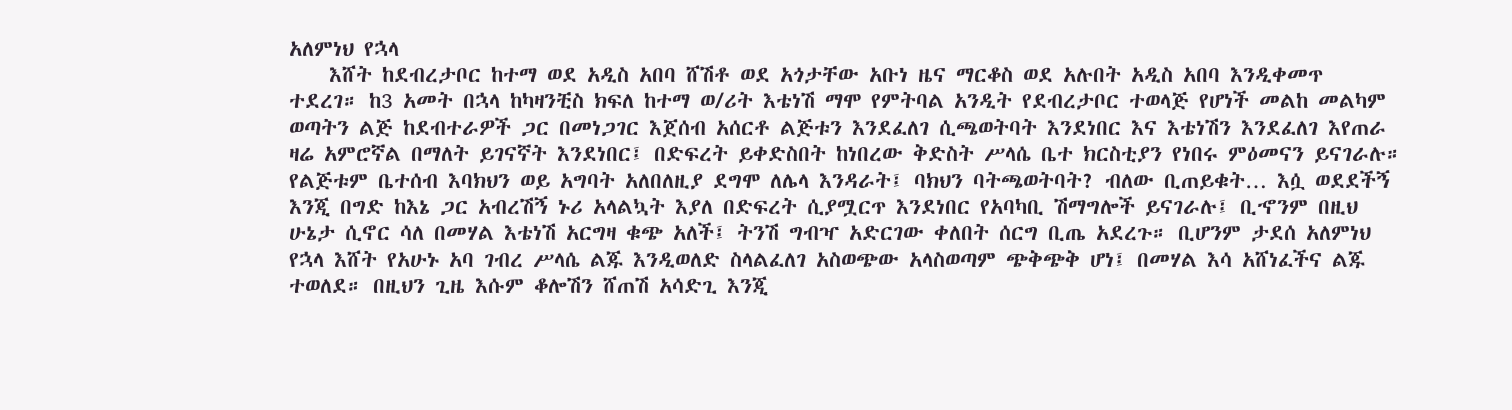አለምነህ የኋላ
    እሸት ከደብረታቦር ከተማ ወደ አዲስ አበባ ሸሽቶ ወደ አጎታቸው አቡነ ዜና ማርቆስ ወደ አሉበት አዲስ አበባ እንዲቀመጥ ተደረገ። ከ3 አመት በኋላ ከካዛንቺስ ክፍለ ከተማ ወ/ሪት እቴነሽ ማሞ የምትባል አንዲት የደብረታቦር ተወላጅ የሆነች መልከ መልካም ወጣትን ልጅ ከደብተራዎች ጋር በመነጋገር እጀሰብ አሰርቶ ልጅቱን እንደፈለገ ሲጫወትባት እንደነበር እና እቴነሽን እንደፈለገ እየጠራ ዛሬ አምሮኛል በማለት ይገናኛት እንደነበር፤ በድፍረት ይቀድስበት ከነበረው ቅድስት ሥላሴ ቤተ ክርስቲያን የነበሩ ምዕመናን ይናገራሉ። የልጅቱም ቤተሰብ እባክህን ወይ አግባት አለበለዚያ ደግሞ ለሌላ እንዳራት፤ ባክህን ባትጫወትባት? ብለው ቢጠይቁት… እሷ ወደደችኝ እንጂ በግድ ከእኔ ጋር አብረሽኝ ኑሪ አላልኳት እያለ በድፍረት ሲያሟርጥ እንደነበር የአባካቢ ሽማግሎች ይናገራሉ፤ ቢኆንም በዚህ ሁኔታ ሲኖር ሳለ በመሃል እቴነሽ አርግዛ ቁጭ አለች፤ ትንሽ ግብዣ አድርገው ቀለበት ሰርግ ቢጤ አደረጉ። ቢሆንም ታደሰ አለምነህ የኋላ እሸት የአሁኑ አባ ገብረ ሥላሴ ልጁ እንዲወለድ ስላልፈለገ አስወጭው አላስወጣም ጭቅጭቅ ሆነ፤ በመሃል እሳ አሸነፈችና ልጁ ተወለደ። በዚህን ጊዜ እሱም ቆሎሽን ሸጠሽ አሳድጊ እንጂ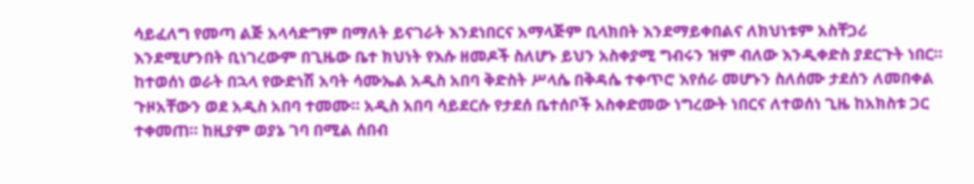ሳይፈለግ የመጣ ልጅ አላሳድግም በማለት ይናገራት እንደነበርና አማላጅም ቢላክበት እንደማይቀበልና ለክህነቱም አስቸጋሪ እንደሚሆንበት ቢነገረውም በጊዜው ቤተ ክህነት የእሱ ዘመዶች ስለሆኑ ይህን አስቀያሚ ግብሩን ዝም ብለው እንዲቀድስ ያደርጉት ነበር። ከተወሰነ ወራት በኋላ የውድነሽ አባት ሳሙኤል አዲስ አበባ ቅድስት ሥላሴ በቅዳሴ ተቀጥሮ እየሰራ መሆኑን ስለሰሙ ታደሰን ለመበቀል ጉዞአቸውን ወደ አዲስ አበባ ተመሙ። አዲስ አበባ ሳይደርሱ የታደሰ ቤተሰቦች አስቀድመው ነግረውት ነበርና ለተወሰነ ጊዜ ከአክስቱ ጋር ተቀመጠ። ከዚያም ወያኔ ገባ በሚል ሰበብ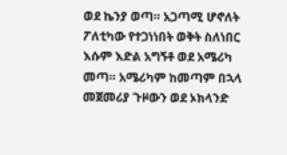ወደ ኬንያ ወጣ። አጋጣሚ ሆኖለት ፖለቲካው የተጋነነበት ወቅት ስለነበር እሱም እድል አግኝቶ ወደ አሜሪካ መጣ። አሜሪካም ከመጣም በኋላ መጀመሪያ ጉዞውን ወደ ኦክላንድ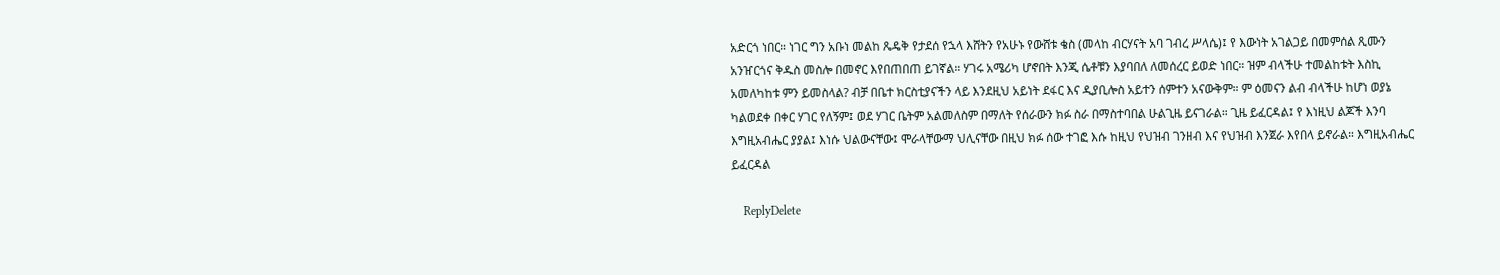አድርጎ ነበር። ነገር ግን አቡነ መልከ ጼዴቅ የታደሰ የኋላ እሸትን የአሁኑ የውሸቱ ቄስ (መላከ ብርሃናት አባ ገብረ ሥላሴ)፤ የ እውነት አገልጋይ በመምሰል ጺሙን አንዠርጎና ቅዱስ መስሎ በመኖር እየበጠበጠ ይገኛል። ሃገሩ አሜሪካ ሆኖበት እንጂ ሴቶቹን እያባበለ ለመሰረር ይወድ ነበር። ዝም ብላችሁ ተመልከቱት እስኪ አመለካከቱ ምን ይመስላል? ብቻ በቤተ ክርስቲያናችን ላይ እንደዚህ አይነት ደፋር እና ዲያቢሎስ አይተን ሰምተን አናውቅም። ም ዕመናን ልብ ብላችሁ ከሆነ ወያኔ ካልወደቀ በቀር ሃገር የለኝም፤ ወደ ሃገር ቤትም አልመለስም በማለት የሰራውን ክፉ ስራ በማስተባበል ሁልጊዜ ይናገራል። ጊዜ ይፈርዳል፤ የ እነዚህ ልጆች እንባ እግዚአብሔር ያያል፤ እነሱ ህልውናቸው፤ ሞራላቸውማ ህሊናቸው በዚህ ክፉ ሰው ተገፎ እሱ ከዚህ የህዝብ ገንዘብ እና የህዝብ እንጀራ እየበላ ይኖራል። እግዚአብሔር ይፈርዳል

    ReplyDelete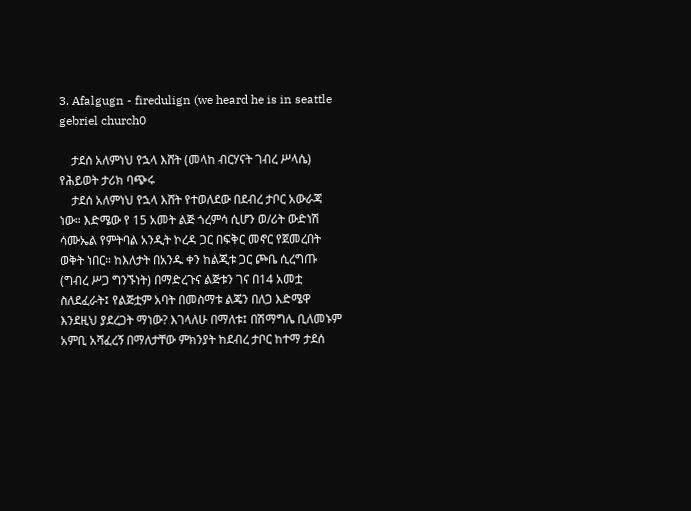3. Afalgugn - firedulign (we heard he is in seattle gebriel church0

    ታደሰ አለምነህ የኋላ እሸት (መላከ ብርሃናት ገብረ ሥላሴ) የሕይወት ታሪክ ባጭሩ
    ታደሰ አለምነህ የኋላ እሸት የተወለደው በደብረ ታቦር አውራጃ ነው። እድሜው የ 15 አመት ልጅ ጎረምሳ ሲሆን ወ/ሪት ውድነሽ ሳሙኤል የምትባል አንዲት ኮረዳ ጋር በፍቅር መኖር የጀመረበት ወቅት ነበር። ከእለታት በአንዱ ቀን ከልጂቱ ጋር ጮቤ ሲረግጡ (ግብረ ሥጋ ግንኙነት) በማድረጉና ልጅቱን ገና በ14 አመቷ ስለደፈራት፤ የልጅቷም አባት በመስማቱ ልጄን በለጋ እድሜዋ እንደዚህ ያደረጋት ማነው? እገላለሁ በማለቱ፤ በሽማግሌ ቢለመኑም አምቢ አሻፈረኝ በማለታቸው ምክንያት ከደብረ ታቦር ከተማ ታደሰ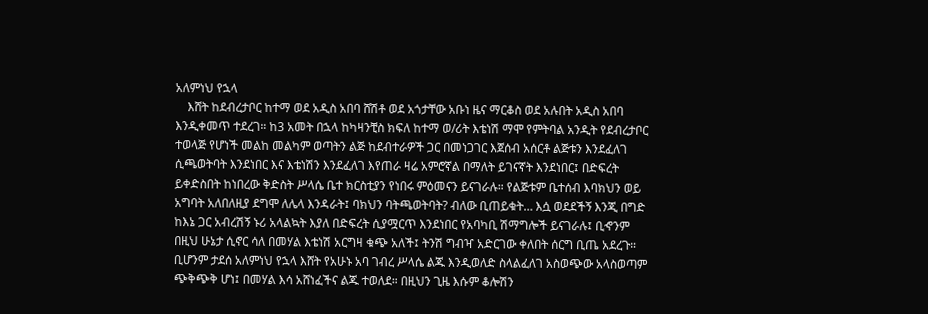አለምነህ የኋላ
    እሸት ከደብረታቦር ከተማ ወደ አዲስ አበባ ሸሽቶ ወደ አጎታቸው አቡነ ዜና ማርቆስ ወደ አሉበት አዲስ አበባ እንዲቀመጥ ተደረገ። ከ3 አመት በኋላ ከካዛንቺስ ክፍለ ከተማ ወ/ሪት እቴነሽ ማሞ የምትባል አንዲት የደብረታቦር ተወላጅ የሆነች መልከ መልካም ወጣትን ልጅ ከደብተራዎች ጋር በመነጋገር እጀሰብ አሰርቶ ልጅቱን እንደፈለገ ሲጫወትባት እንደነበር እና እቴነሽን እንደፈለገ እየጠራ ዛሬ አምሮኛል በማለት ይገናኛት እንደነበር፤ በድፍረት ይቀድስበት ከነበረው ቅድስት ሥላሴ ቤተ ክርስቲያን የነበሩ ምዕመናን ይናገራሉ። የልጅቱም ቤተሰብ እባክህን ወይ አግባት አለበለዚያ ደግሞ ለሌላ እንዳራት፤ ባክህን ባትጫወትባት? ብለው ቢጠይቁት… እሷ ወደደችኝ እንጂ በግድ ከእኔ ጋር አብረሽኝ ኑሪ አላልኳት እያለ በድፍረት ሲያሟርጥ እንደነበር የአባካቢ ሽማግሎች ይናገራሉ፤ ቢኆንም በዚህ ሁኔታ ሲኖር ሳለ በመሃል እቴነሽ አርግዛ ቁጭ አለች፤ ትንሽ ግብዣ አድርገው ቀለበት ሰርግ ቢጤ አደረጉ። ቢሆንም ታደሰ አለምነህ የኋላ እሸት የአሁኑ አባ ገብረ ሥላሴ ልጁ እንዲወለድ ስላልፈለገ አስወጭው አላስወጣም ጭቅጭቅ ሆነ፤ በመሃል እሳ አሸነፈችና ልጁ ተወለደ። በዚህን ጊዜ እሱም ቆሎሽን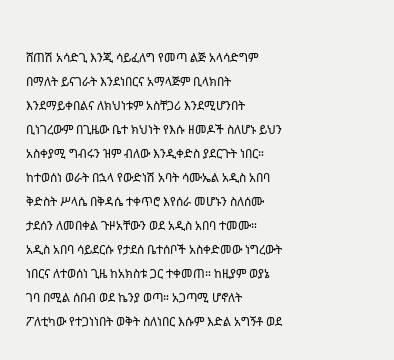ሸጠሽ አሳድጊ እንጂ ሳይፈለግ የመጣ ልጅ አላሳድግም በማለት ይናገራት እንደነበርና አማላጅም ቢላክበት እንደማይቀበልና ለክህነቱም አስቸጋሪ እንደሚሆንበት ቢነገረውም በጊዜው ቤተ ክህነት የእሱ ዘመዶች ስለሆኑ ይህን አስቀያሚ ግብሩን ዝም ብለው እንዲቀድስ ያደርጉት ነበር። ከተወሰነ ወራት በኋላ የውድነሽ አባት ሳሙኤል አዲስ አበባ ቅድስት ሥላሴ በቅዳሴ ተቀጥሮ እየሰራ መሆኑን ስለሰሙ ታደሰን ለመበቀል ጉዞአቸውን ወደ አዲስ አበባ ተመሙ። አዲስ አበባ ሳይደርሱ የታደሰ ቤተሰቦች አስቀድመው ነግረውት ነበርና ለተወሰነ ጊዜ ከአክስቱ ጋር ተቀመጠ። ከዚያም ወያኔ ገባ በሚል ሰበብ ወደ ኬንያ ወጣ። አጋጣሚ ሆኖለት ፖለቲካው የተጋነነበት ወቅት ስለነበር እሱም እድል አግኝቶ ወደ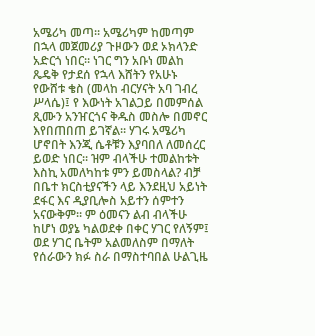አሜሪካ መጣ። አሜሪካም ከመጣም በኋላ መጀመሪያ ጉዞውን ወደ ኦክላንድ አድርጎ ነበር። ነገር ግን አቡነ መልከ ጼዴቅ የታደሰ የኋላ እሸትን የአሁኑ የውሸቱ ቄስ (መላከ ብርሃናት አባ ገብረ ሥላሴ)፤ የ እውነት አገልጋይ በመምሰል ጺሙን አንዠርጎና ቅዱስ መስሎ በመኖር እየበጠበጠ ይገኛል። ሃገሩ አሜሪካ ሆኖበት እንጂ ሴቶቹን እያባበለ ለመሰረር ይወድ ነበር። ዝም ብላችሁ ተመልከቱት እስኪ አመለካከቱ ምን ይመስላል? ብቻ በቤተ ክርስቲያናችን ላይ እንደዚህ አይነት ደፋር እና ዲያቢሎስ አይተን ሰምተን አናውቅም። ም ዕመናን ልብ ብላችሁ ከሆነ ወያኔ ካልወደቀ በቀር ሃገር የለኝም፤ ወደ ሃገር ቤትም አልመለስም በማለት የሰራውን ክፉ ስራ በማስተባበል ሁልጊዜ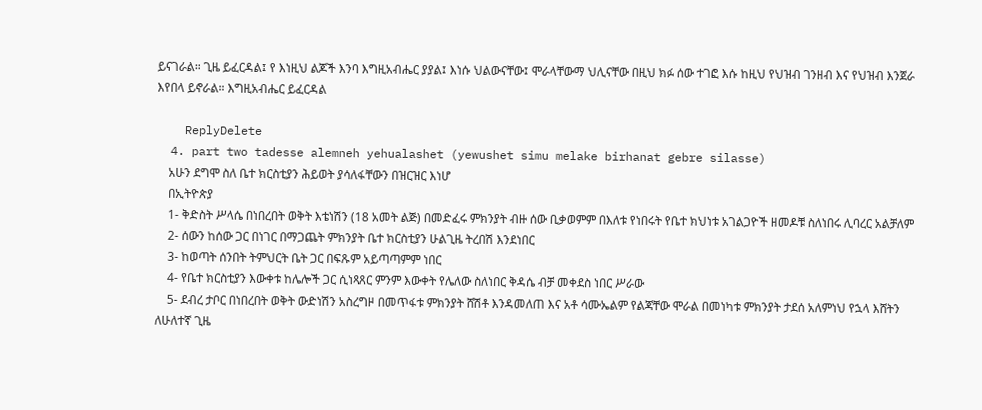ይናገራል። ጊዜ ይፈርዳል፤ የ እነዚህ ልጆች እንባ እግዚአብሔር ያያል፤ እነሱ ህልውናቸው፤ ሞራላቸውማ ህሊናቸው በዚህ ክፉ ሰው ተገፎ እሱ ከዚህ የህዝብ ገንዘብ እና የህዝብ እንጀራ እየበላ ይኖራል። እግዚአብሔር ይፈርዳል

    ReplyDelete
  4. part two tadesse alemneh yehualashet (yewushet simu melake birhanat gebre silasse)
    አሁን ደግሞ ስለ ቤተ ክርስቲያን ሕይወት ያሳለፋቸውን በዝርዝር እነሆ
    በኢትዮጵያ
    1- ቅድስት ሥላሴ በነበረበት ወቅት እቴነሽን (18 አመት ልጅ) በመድፈሩ ምክንያት ብዙ ሰው ቢቃወምም በእለቱ የነበሩት የቤተ ክህነቱ አገልጋዮች ዘመዶቹ ስለነበሩ ሊባረር አልቻለም
    2- ሰውን ከሰው ጋር በነገር በማጋጨት ምክንያት ቤተ ክርስቲያን ሁልጊዜ ትረበሽ እንደነበር
    3- ከወጣት ሰንበት ትምህርት ቤት ጋር በፍጹም አይጣጣምም ነበር
    4- የቤተ ክርስቲያን እውቀቱ ከሌሎች ጋር ሲነጻጸር ምንም እውቀት የሌለው ስለነበር ቅዳሴ ብቻ መቀደስ ነበር ሥራው
    5- ደብረ ታቦር በነበረበት ወቅት ውድነሽን አስረግዞ በመጥፋቱ ምክንያት ሸሽቶ እንዳመለጠ እና አቶ ሳሙኤልም የልጃቸው ሞራል በመነካቱ ምክንያት ታደሰ አለምነህ የኋላ እሸትን ለሁለተኛ ጊዜ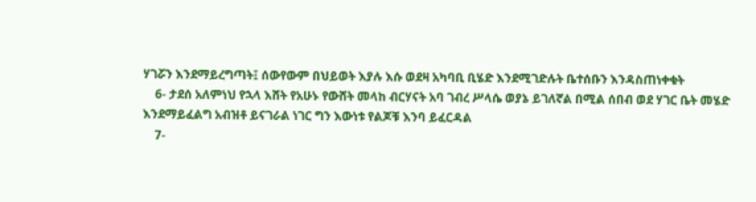ሃገሯን እንደማይረግጣት፤ ሰውየውም በህይወት እያሉ እሱ ወደዛ አካባቢ ቢሄድ እንደሚገድሉት ቤተሰቡን እንዳስጠነቀቁት
    6- ታደሰ አለምነህ የኋላ እሸት የአሁኑ የውሸት መላከ ብርሃናት አባ ገብረ ሥላሴ ወያኔ ይገለኛል በሚል ሰበብ ወደ ሃገር ቤት መሄድ እንደማይፈልግ አብዝቶ ይናገራል ነገር ግን እውነቱ የልጆቹ እንባ ይፈርዳል
    7-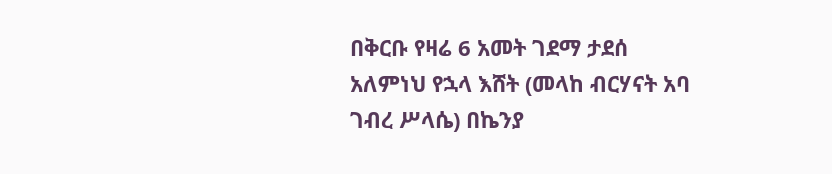በቅርቡ የዛሬ 6 አመት ገደማ ታደሰ አለምነህ የኋላ እሸት (መላከ ብርሃናት አባ ገብረ ሥላሴ) በኬንያ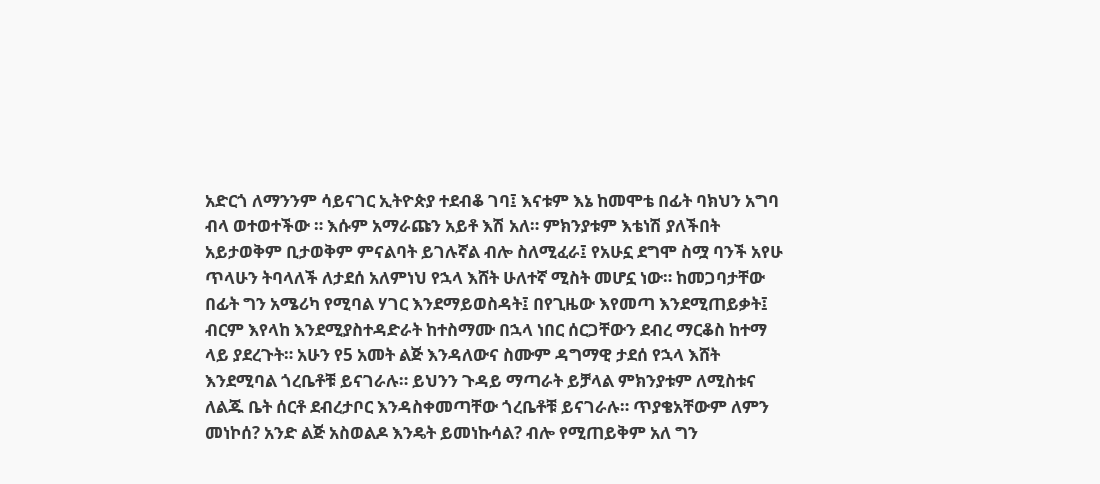አድርጎ ለማንንም ሳይናገር ኢትዮጵያ ተደብቆ ገባ፤ እናቱም እኔ ከመሞቴ በፊት ባክህን አግባ ብላ ወተወተችው ። እሱም አማራጩን አይቶ እሽ አለ። ምክንያቱም እቴነሽ ያለችበት አይታወቅም ቢታወቅም ምናልባት ይገሉኛል ብሎ ስለሚፈራ፤ የአሁኗ ደግሞ ስሟ ባንች አየሁ ጥላሁን ትባላለች ለታደሰ አለምነህ የኋላ እሸት ሁለተኛ ሚስት መሆኗ ነው። ከመጋባታቸው በፊት ግን አሜሪካ የሚባል ሃገር እንደማይወስዳት፤ በየጊዜው እየመጣ እንደሚጠይቃት፤ ብርም እየላከ እንደሚያስተዳድራት ከተስማሙ በኋላ ነበር ሰርጋቸውን ደብረ ማርቆስ ከተማ ላይ ያደረጉት። አሁን የ5 አመት ልጅ እንዳለውና ስሙም ዳግማዊ ታደሰ የኋላ እሸት እንደሚባል ጎረቤቶቹ ይናገራሉ። ይህንን ጉዳይ ማጣራት ይቻላል ምክንያቱም ለሚስቱና ለልጁ ቤት ሰርቶ ደብረታቦር እንዳስቀመጣቸው ጎረቤቶቹ ይናገራሉ። ጥያቄአቸውም ለምን መነኮሰ? አንድ ልጅ አስወልዶ እንዴት ይመነኩሳል? ብሎ የሚጠይቅም አለ ግን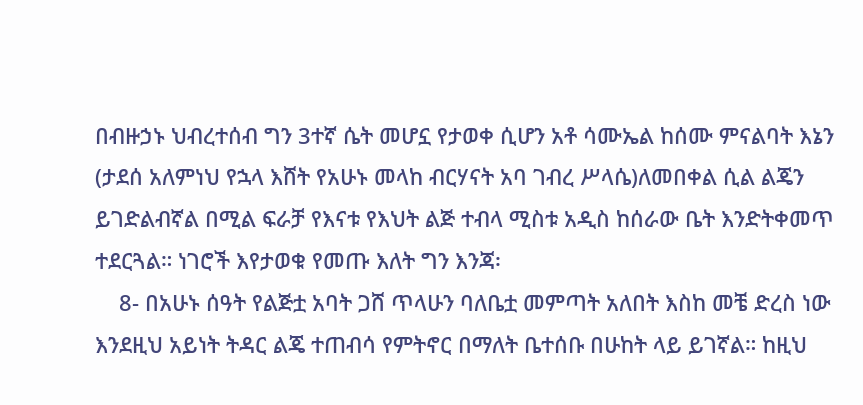በብዙኃኑ ህብረተሰብ ግን 3ተኛ ሴት መሆኗ የታወቀ ሲሆን አቶ ሳሙኤል ከሰሙ ምናልባት እኔን (ታደሰ አለምነህ የኋላ እሸት የአሁኑ መላከ ብርሃናት አባ ገብረ ሥላሴ)ለመበቀል ሲል ልጄን ይገድልብኛል በሚል ፍራቻ የእናቱ የእህት ልጅ ተብላ ሚስቱ አዲስ ከሰራው ቤት እንድትቀመጥ ተደርጓል። ነገሮች እየታወቁ የመጡ እለት ግን እንጃ፡
    8- በአሁኑ ሰዓት የልጅቷ አባት ጋሸ ጥላሁን ባለቤቷ መምጣት አለበት እስከ መቼ ድረስ ነው እንደዚህ አይነት ትዳር ልጄ ተጠብሳ የምትኖር በማለት ቤተሰቡ በሁከት ላይ ይገኛል። ከዚህ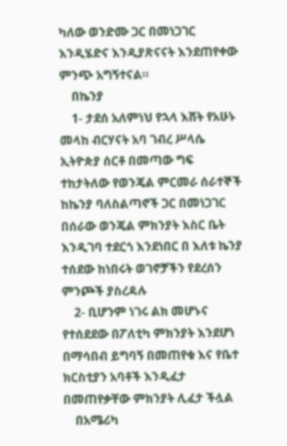ካለው ወንድሙ ጋር በመነጋገር እንዲሄድና እንዲያጽናናት እንደጠየቀው ምንጭ አግኝተናል።
    በኬንያ
    1- ታደሰ አለምነህ የኋላ እሸት የአሁኑ መላከ ብርሃናት አባ ገብረ ሥላሴ ኢትዮጵያ ሰርቶ በመጣው ግፍ ተከታትለው የወንጄል ምርመራ ሰራተኞች ከኬንያ ባለስልጣኖች ጋር በመነጋገር በሰራው ወንጄል ምክንያት እስር ቤት እንዲገባ ተደርጎ እንደነበር በ እለቱ ኬንያ ተሰደው ከነበሩት ወገኖቻችን የደረሰን ምንጮች ያስረዳሉ
    2- ቢሆንም ነገሩ ልክ መሆኑና የተሰደደው በፖለቲካ ምክንያት እንደሆነ በማሳበብ ይግባኝ በመጠየቁ እና የቤተ ክርስቲያን አባቶች እንዲፈታ በመጠየቃቸው ምክንያት ሊፈታ ችሏል
    በአሜሪካ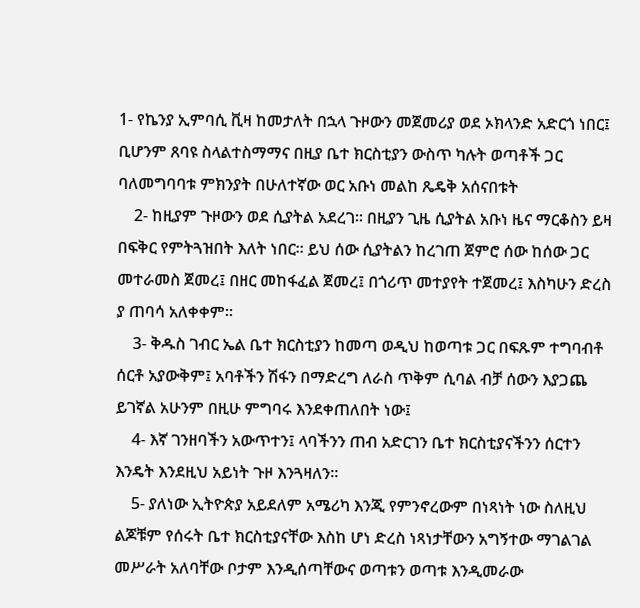1- የኬንያ ኢምባሲ ቪዛ ከመታለት በኋላ ጉዞውን መጀመሪያ ወደ ኦክላንድ አድርጎ ነበር፤ ቢሆንም ጸባዩ ስላልተስማማና በዚያ ቤተ ክርስቲያን ውስጥ ካሉት ወጣቶች ጋር ባለመግባባቱ ምክንያት በሁለተኛው ወር አቡነ መልከ ጼዴቅ አሰናበቱት
    2- ከዚያም ጉዞውን ወደ ሲያትል አደረገ። በዚያን ጊዜ ሲያትል አቡነ ዜና ማርቆስን ይዛ በፍቅር የምትጓዝበት እለት ነበር። ይህ ሰው ሲያትልን ከረገጠ ጀምሮ ሰው ከሰው ጋር መተራመስ ጀመረ፤ በዘር መከፋፈል ጀመረ፤ በጎሪጥ መተያየት ተጀመረ፤ እስካሁን ድረስ ያ ጠባሳ አለቀቀም።
    3- ቅዱስ ገብር ኤል ቤተ ክርስቲያን ከመጣ ወዲህ ከወጣቱ ጋር በፍጹም ተግባብቶ ሰርቶ አያውቅም፤ አባቶችን ሽፋን በማድረግ ለራስ ጥቅም ሲባል ብቻ ሰውን እያጋጨ ይገኛል አሁንም በዚሁ ምግባሩ እንደቀጠለበት ነው፤
    4- እኛ ገንዘባችን አውጥተን፤ ላባችንን ጠብ አድርገን ቤተ ክርስቲያናችንን ሰርተን እንዴት እንደዚህ አይነት ጉዞ እንጓዛለን።
    5- ያለነው ኢትዮጵያ አይደለም አሜሪካ እንጂ የምንኖረውም በነጻነት ነው ስለዚህ ልጆቹም የሰሩት ቤተ ክርስቲያናቸው እስከ ሆነ ድረስ ነጻነታቸውን አግኝተው ማገልገል መሥራት አለባቸው ቦታም እንዲሰጣቸውና ወጣቱን ወጣቱ እንዲመራው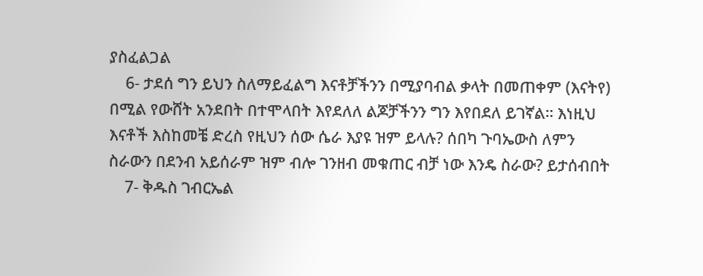ያስፈልጋል
    6- ታደሰ ግን ይህን ስለማይፈልግ እናቶቻችንን በሚያባብል ቃላት በመጠቀም (እናትየ) በሚል የውሸት አንደበት በተሞላበት እየደለለ ልጆቻችንን ግን እየበደለ ይገኛል። እነዚህ እናቶች እስከመቼ ድረስ የዚህን ሰው ሴራ እያዩ ዝም ይላሉ? ሰበካ ጉባኤውስ ለምን ስራውን በደንብ አይሰራም ዝም ብሎ ገንዘብ መቁጠር ብቻ ነው እንዴ ስራው? ይታሰብበት
    7- ቅዱስ ገብርኤል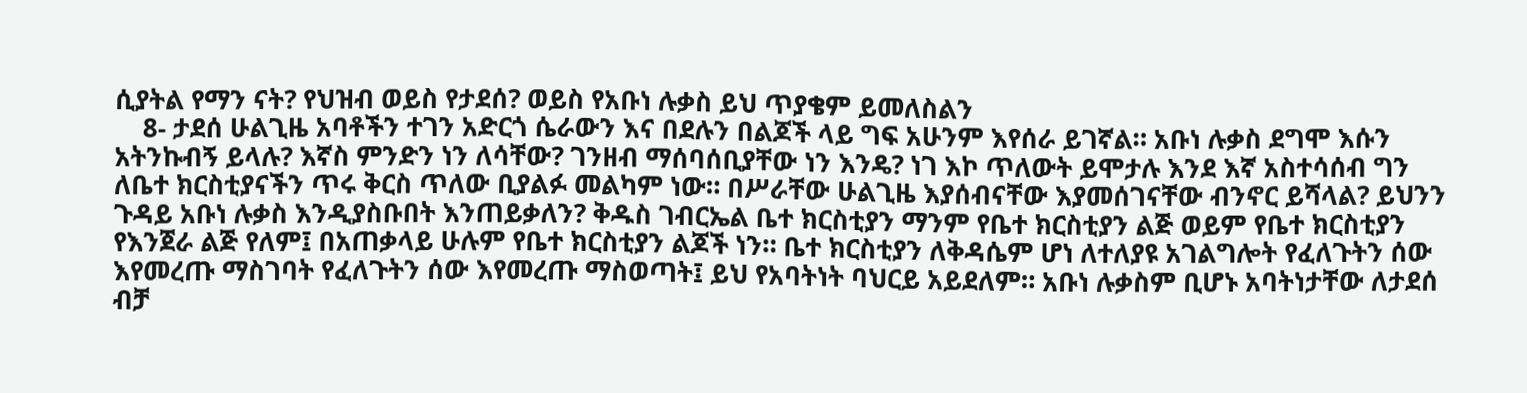ሲያትል የማን ናት? የህዝብ ወይስ የታደሰ? ወይስ የአቡነ ሉቃስ ይህ ጥያቄም ይመለስልን
    8- ታደሰ ሁልጊዜ አባቶችን ተገን አድርጎ ሴራውን እና በደሉን በልጆች ላይ ግፍ አሁንም እየሰራ ይገኛል። አቡነ ሉቃስ ደግሞ እሱን አትንኩብኝ ይላሉ? እኛስ ምንድን ነን ለሳቸው? ገንዘብ ማሰባሰቢያቸው ነን እንዴ? ነገ እኮ ጥለውት ይሞታሉ እንደ እኛ አስተሳሰብ ግን ለቤተ ክርስቲያናችን ጥሩ ቅርስ ጥለው ቢያልፉ መልካም ነው። በሥራቸው ሁልጊዜ እያሰብናቸው እያመሰገናቸው ብንኖር ይሻላል? ይህንን ጉዳይ አቡነ ሉቃስ እንዲያስቡበት እንጠይቃለን? ቅዱስ ገብርኤል ቤተ ክርስቲያን ማንም የቤተ ክርስቲያን ልጅ ወይም የቤተ ክርስቲያን የእንጀራ ልጅ የለም፤ በአጠቃላይ ሁሉም የቤተ ክርስቲያን ልጆች ነን። ቤተ ክርስቲያን ለቅዳሴም ሆነ ለተለያዩ አገልግሎት የፈለጉትን ሰው እየመረጡ ማስገባት የፈለጉትን ሰው እየመረጡ ማስወጣት፤ ይህ የአባትነት ባህርይ አይደለም። አቡነ ሉቃስም ቢሆኑ አባትነታቸው ለታደሰ ብቻ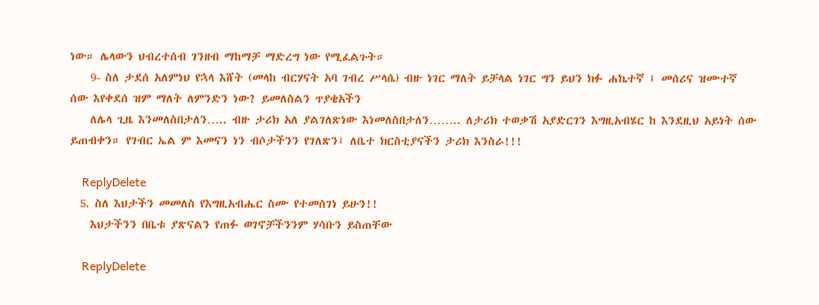ነው። ሌላውን ህብረተሰብ ገንዘብ ማከማቻ ማድረግ ነው የሚፈልጉት።
    9- ስለ ታደሰ አለምነህ የኋላ እሸት (መላከ ብርሃናት አባ ገብረ ሥላሴ) ብዙ ነገር ማለት ይቻላል ነገር ግን ይህን ክፉ ሐኬተኛ ፤ መሰሪና ዝሙተኛ ሰው እየቀደሰ ዝም ማለት ለምንድን ነው? ይመለስልን ጥያቄአችን
    ለሌላ ጊዜ እንመለስበታለን….. ብዙ ታሪክ አለ ያልገለጽነው እነመለስበታለን…….. ለታሪክ ተወቃሽ አያድርገን እግዚአብሄር ከ እንደዚህ አይነት ሰው ይጠብቀን። የገብር ኤል ም እመናን ነን ብሶታችንን የገለጽን፤ ለቤተ ክርስቲያናችን ታሪክ እንስራ!!!

    ReplyDelete
  5. ስለ እህታችን መመለስ የእግዚአብሔር ስሙ የተመሰገነ ይሁን!!
    እህታችንን በቤቱ ያጽናልን የጠፉ ወገኖቻችንንም ሃሳቡን ይስጠቸው

    ReplyDelete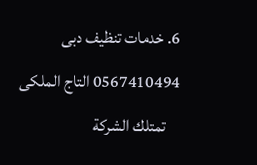6. خدمات تنظيف دبى 0567410494 التاج الملكى
    تمتلك الشركة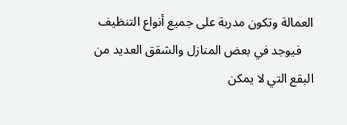العمالة وتكون مدربة على جميع أنواع التنظيف
    فيوجد في بعض المنازل والشقق العديد من البقع التي لا يمكن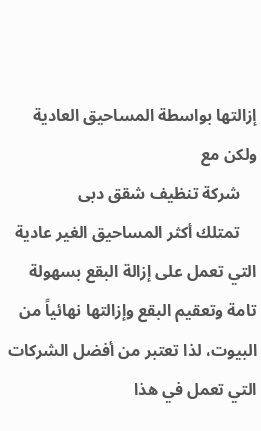إزالتها بواسطة المساحيق العادية ولكن مع
    شركة تنظيف شقق دبى
    تمتلك أكثر المساحيق الغير عادية التي تعمل على إزالة البقع بسهولة تامة وتعقيم البقع وإزالتها نهائياً من البيوت، لذا تعتبر من أفضل الشركات التي تعمل في هذا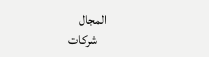المجال
    شركات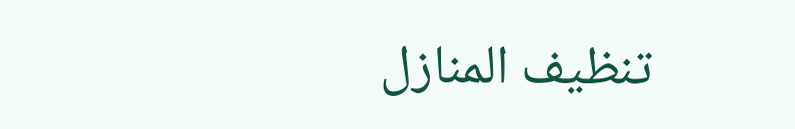تنظيف المنازل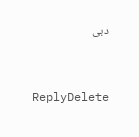دبى


    ReplyDelete